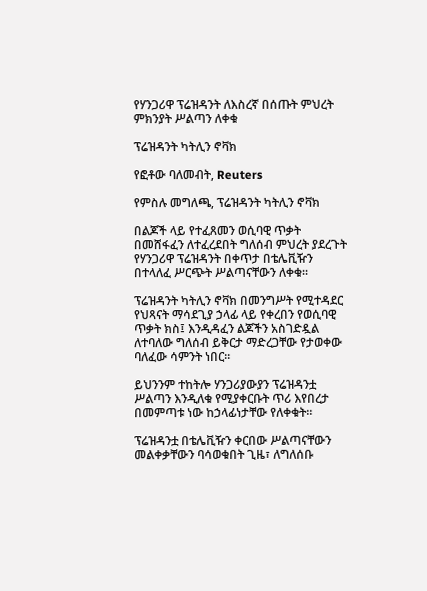የሃንጋሪዋ ፕሬዝዳንት ለእስረኛ በሰጡት ምህረት ምክንያት ሥልጣን ለቀቁ

ፕሬዝዳንት ካትሊን ኖቫክ

የፎቶው ባለመብት, Reuters

የምስሉ መግለጫ, ፕሬዝዳንት ካትሊን ኖቫክ

በልጆች ላይ የተፈጸመን ወሲባዊ ጥቃት በመሸፋፈን ለተፈረደበት ግለሰብ ምህረት ያደረጉት የሃንጋሪዋ ፕሬዝዳንት በቀጥታ በቴሌቪዥን በተላለፈ ሥርጭት ሥልጣናቸውን ለቀቁ።

ፕሬዝዳንት ካትሊን ኖቫክ በመንግሥት የሚተዳደር የህጻናት ማሳደጊያ ኃላፊ ላይ የቀረበን የወሲባዊ ጥቃት ክስ፤ እንዲዳፈን ልጆችን አስገድዷል ለተባለው ግለሰብ ይቅርታ ማድረጋቸው የታወቀው ባለፈው ሳምንት ነበር።

ይህንንም ተከትሎ ሃንጋሪያውያን ፕሬዝዳንቷ ሥልጣን እንዲለቁ የሚያቀርቡት ጥሪ እየበረታ በመምጣቱ ነው ከኃላፊነታቸው የለቀቁት።

ፕሬዝዳንቷ በቴሌቪዥን ቀርበው ሥልጣናቸውን መልቀቃቸውን ባሳወቁበት ጊዜ፣ ለግለሰቡ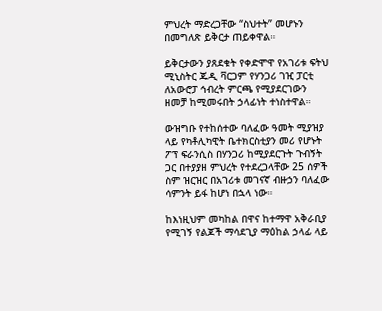ምህረት ማድረጋቸው “ስህተት” መሆኑን በመግለጽ ይቅርታ ጠይቀዋል።

ይቅርታውን ያጸደቁት የቀድሞዋ የአገሪቱ ፍትህ ሚኒስትር ጁዲ ቫርጋም የሃንጋሪ ገዢ ፓርቲ ለአውሮፓ ኅብረት ምርጫ የሚያደርገውን ዘመቻ ከሚመሩበት ኃላፊነት ተነስተዋል።

ውዝግቡ የተከሰተው ባለፈው ዓመት ሚያዝያ ላይ የካቶሊካዊት ቤተክርስቲያን መሪ የሆኑት ፖፕ ፍራንሲስ በሃንጋሪ ከሚያደርጉት ጉብኝት ጋር በተያያዘ ምህረት የተደረጋላቸው 25 ሰዎች ስም ዝርዝር በአገሪቱ መገናኛ ብዙኃን ባለፈው ሳምንት ይፋ ከሆነ በኋላ ነው።

ከእነዚህም መካከል በዋና ከተማዋ አቅራቢያ የሚገኝ የልጆች ማሳደጊያ ማዕከል ኃላፊ ላይ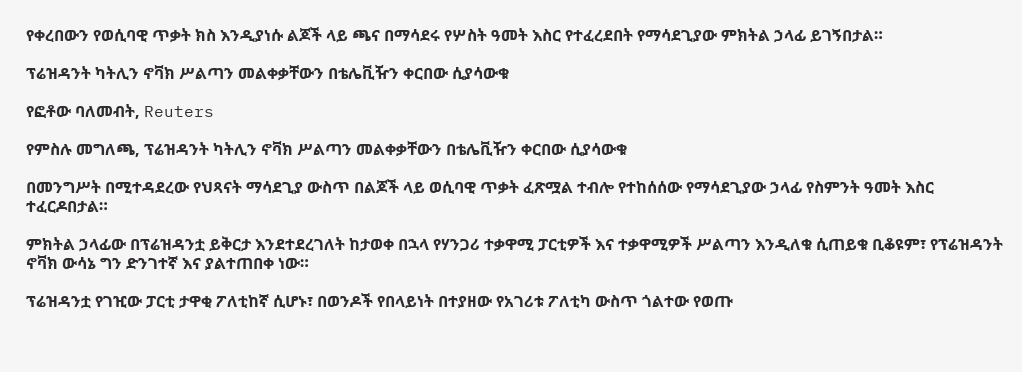የቀረበውን የወሲባዊ ጥቃት ክስ እንዲያነሱ ልጆች ላይ ጫና በማሳደሩ የሦስት ዓመት እስር የተፈረደበት የማሳደጊያው ምክትል ኃላፊ ይገኝበታል።

ፕሬዝዳንት ካትሊን ኖቫክ ሥልጣን መልቀቃቸውን በቴሌቪዥን ቀርበው ሲያሳውቁ

የፎቶው ባለመብት, Reuters

የምስሉ መግለጫ, ፕሬዝዳንት ካትሊን ኖቫክ ሥልጣን መልቀቃቸውን በቴሌቪዥን ቀርበው ሲያሳውቁ

በመንግሥት በሚተዳደረው የህጻናት ማሳደጊያ ውስጥ በልጆች ላይ ወሲባዊ ጥቃት ፈጽሟል ተብሎ የተከሰሰው የማሳደጊያው ኃላፊ የስምንት ዓመት እስር ተፈርዶበታል።

ምክትል ኃላፊው በፕሬዝዳንቷ ይቅርታ እንደተደረገለት ከታወቀ በኋላ የሃንጋሪ ተቃዋሚ ፓርቲዎች እና ተቃዋሚዎች ሥልጣን እንዲለቁ ሲጠይቁ ቢቆዩም፣ የፕሬዝዳንት ኖቫክ ውሳኔ ግን ድንገተኛ እና ያልተጠበቀ ነው።

ፕሬዝዳንቷ የገዢው ፓርቲ ታዋቂ ፖለቲከኛ ሲሆኑ፣ በወንዶች የበላይነት በተያዘው የአገሪቱ ፖለቲካ ውስጥ ጎልተው የወጡ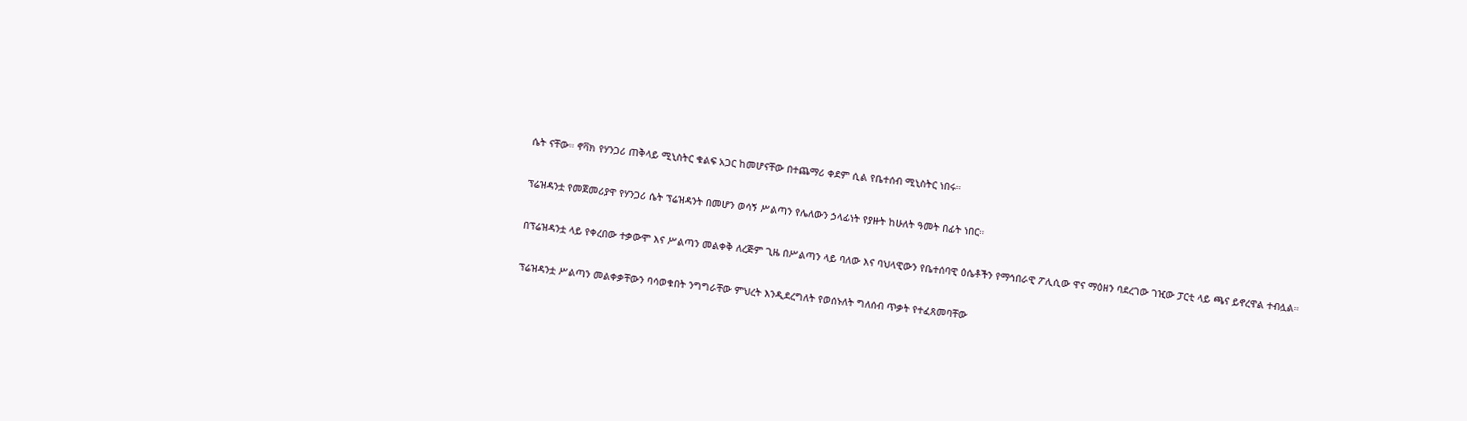ሴት ናቸው። ኖቫክ የሃንጋሪ ጠቅላይ ሚኒስትር ቁልፍ አጋር ከመሆናቸው በተጨማሪ ቀደም ሲል የቤተሰብ ሚኒስትር ነበሩ።

ፕሬዝዳንቷ የመጀመሪያዋ የሃንጋሪ ሴት ፕሬዝዳንት በመሆን ወሳኝ ሥልጣን የሌለውን ኃላፊነት የያዙት ከሁለት ዓመት በፊት ነበር።

በፕሬዝዳንቷ ላይ የቀረበው ተቃውሞ እና ሥልጣን መልቀቅ ለረጅም ጊዜ በሥልጣን ላይ ባለው እና ባህላዊውን የቤተሰባዊ ዕሴቶችን የማኅበራዊ ፖሊሲው ዋና ማዕዘን ባደረገው ገዢው ፓርቲ ላይ ጫና ይኖረዋል ተብሏል።

ፕሬዝዳንቷ ሥልጣን መልቀቃቸውን ባሳወቁበት ንግግራቸው ምህረት እንዲደረግለት የወሰኑለት ግለሰብ ጥቃት የተፈጸመባቸው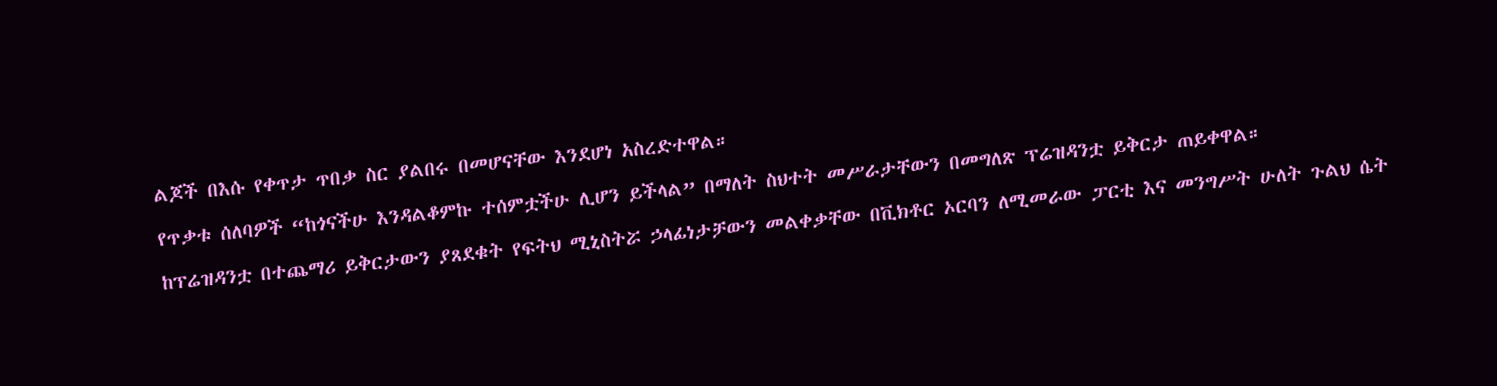ልጆች በእሱ የቀጥታ ጥበቃ ስር ያልበሩ በመሆናቸው እንደሆነ አስረድተዋል።

የጥቃቱ ሰለባዎች “ከጎናችሁ እንዳልቆምኩ ተሰምቷችሁ ሊሆን ይችላል” በማለት ስህተት መሥራታቸውን በመግለጽ ፕሬዝዳንቷ ይቅርታ ጠይቀዋል።

ከፕሬዝዳንቷ በተጨማሪ ይቅርታውን ያጸደቁት የፍትህ ሚኒስትሯ ኃላፊነታቻውን መልቀቃቸው በቪክቶር ኦርባን ለሚመራው ፓርቲ እና መንግሥት ሁለት ጉልህ ሴት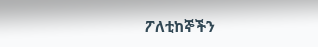ፖለቲከኞችን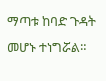ማጣቱ ከባድ ጉዳት መሆኑ ተነግሯል።